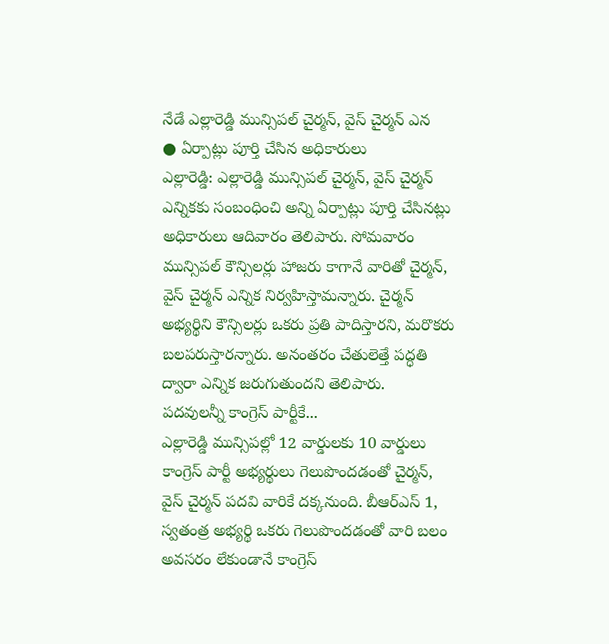నేడే ఎల్లారెడ్డి మున్సిపల్ చైర్మన్, వైస్ చైర్మన్ ఎన
● ఏర్పాట్లు పూర్తి చేసిన అధికారులు
ఎల్లారెడ్డి: ఎల్లారెడ్డి మున్సిపల్ చైర్మన్, వైస్ చైర్మన్ ఎన్నికకు సంబంధించి అన్ని ఏర్పాట్లు పూర్తి చేసినట్లు అధికారులు ఆదివారం తెలిపారు. సోమవారం మున్సిపల్ కౌన్సిలర్లు హాజరు కాగానే వారితో చైర్మన్, వైస్ చైర్మన్ ఎన్నిక నిర్వహిస్తామన్నారు. చైర్మన్ అభ్యర్థిని కౌన్సిలర్లు ఒకరు ప్రతి పాదిస్తారని, మరొకరు బలపరుస్తారన్నారు. అనంతరం చేతులెత్తే పద్ధతి ద్వారా ఎన్నిక జరుగుతుందని తెలిపారు.
పదవులన్నీ కాంగ్రెస్ పార్టీకే...
ఎల్లారెడ్డి మున్సిపల్లో 12 వార్డులకు 10 వార్డులు కాంగ్రెస్ పార్టీ అభ్యర్థులు గెలుపొందడంతో చైర్మన్, వైస్ చైర్మన్ పదవి వారికే దక్కనుంది. బీఆర్ఎస్ 1, స్వతంత్ర అభ్యర్థి ఒకరు గెలుపొందడంతో వారి బలం అవసరం లేకుండానే కాంగ్రెస్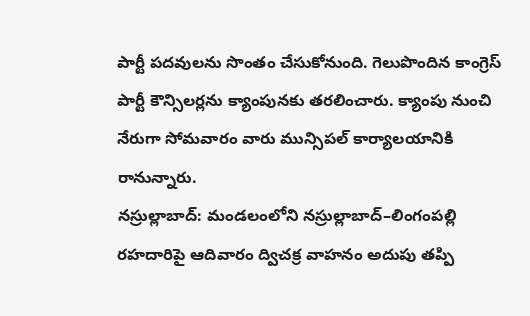పార్టీ పదవులను సొంతం చేసుకోనుంది. గెలుపొందిన కాంగ్రెస్ పార్టీ కౌన్సిలర్లను క్యాంపునకు తరలించారు. క్యాంపు నుంచి నేరుగా సోమవారం వారు మున్సిపల్ కార్యాలయానికి రానున్నారు.
నస్రుల్లాబాద్: మండలంలోని నస్రుల్లాబాద్–లింగంపల్లి రహదారిపై ఆదివారం ద్విచక్ర వాహనం అదుపు తప్పి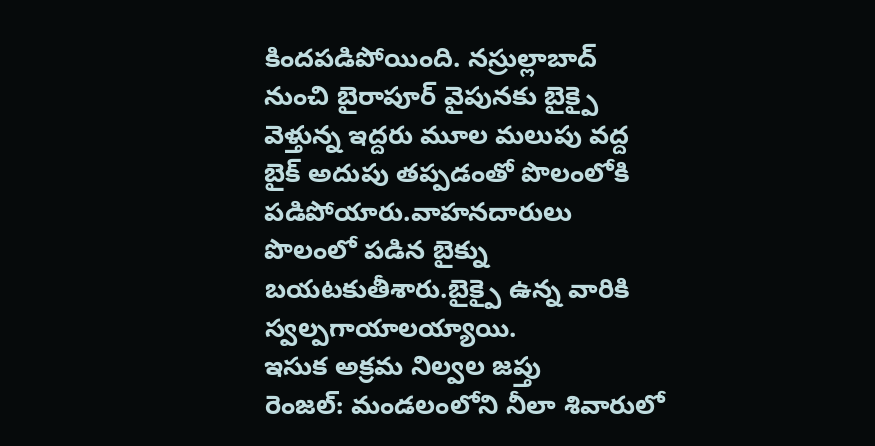కిందపడిపోయింది. నస్రుల్లాబాద్ నుంచి బైరాపూర్ వైపునకు బైక్పై వెళ్తున్న ఇద్దరు మూల మలుపు వద్ద బైక్ అదుపు తప్పడంతో పొలంలోకి పడిపోయారు.వాహనదారులు పొలంలో పడిన బైక్ను బయటకుతీశారు.బైక్పై ఉన్న వారికి స్వల్పగాయాలయ్యాయి.
ఇసుక అక్రమ నిల్వల జప్తు
రెంజల్: మండలంలోని నీలా శివారులో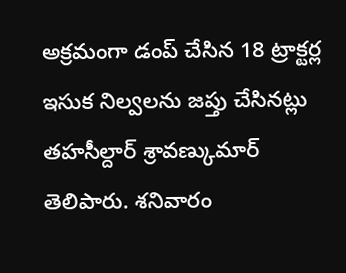అక్రమంగా డంప్ చేసిన 18 ట్రాక్టర్ల ఇసుక నిల్వలను జప్తు చేసినట్లు తహసీల్దార్ శ్రావణ్కుమార్ తెలిపారు. శనివారం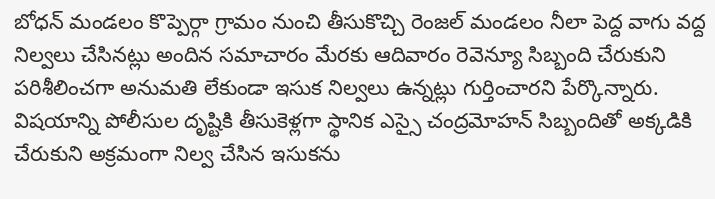బోధన్ మండలం కొప్పెర్గా గ్రామం నుంచి తీసుకొచ్చి రెంజల్ మండలం నీలా పెద్ద వాగు వద్ద నిల్వలు చేసినట్లు అందిన సమాచారం మేరకు ఆదివారం రెవెన్యూ సిబ్బంది చేరుకుని పరిశీలించగా అనుమతి లేకుండా ఇసుక నిల్వలు ఉన్నట్లు గుర్తించారని పేర్కొన్నారు. విషయాన్ని పోలీసుల దృష్టికి తీసుకెళ్లగా స్థానిక ఎస్సై చంద్రమోహన్ సిబ్బందితో అక్కడికి చేరుకుని అక్రమంగా నిల్వ చేసిన ఇసుకను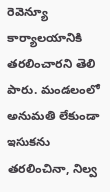రెవెన్యూ కార్యాలయానికి తరలించారని తెలి పారు. మండలంలో అనుమతి లేకుండా ఇసుకను తరలించినా, నిల్వ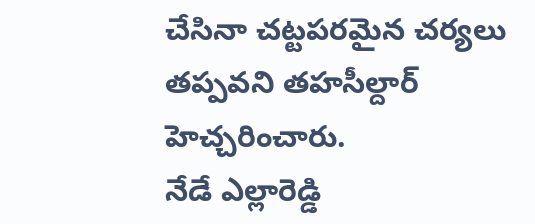చేసినా చట్టపరమైన చర్యలు తప్పవని తహసీల్దార్ హెచ్చరించారు.
నేడే ఎల్లారెడ్డి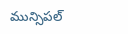మున్సిపల్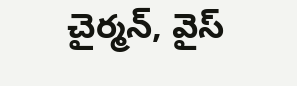చైర్మన్, వైస్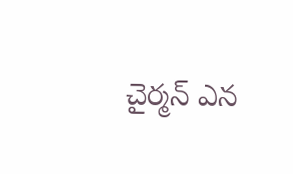చైర్మన్ ఎన